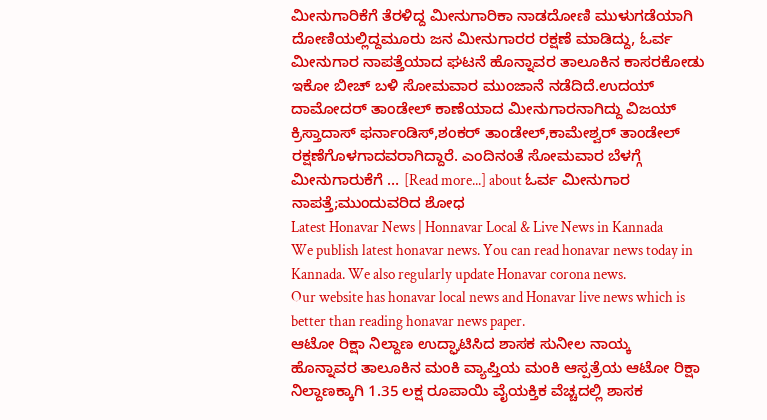ಮೀನುಗಾರಿಕೆಗೆ ತೆರಳಿದ್ದ ಮೀನುಗಾರಿಕಾ ನಾಡದೋಣಿ ಮುಳುಗಡೆಯಾಗಿ ದೋಣಿಯಲ್ಲಿದ್ದಮೂರು ಜನ ಮೀನುಗಾರರ ರಕ್ಷಣೆ ಮಾಡಿದ್ದು, ಓರ್ವ ಮೀನುಗಾರ ನಾಪತ್ತೆಯಾದ ಘಟನೆ ಹೊನ್ನಾವರ ತಾಲೂಕಿನ ಕಾಸರಕೋಡು ಇಕೋ ಬೀಚ್ ಬಳಿ ಸೋಮವಾರ ಮುಂಜಾನೆ ನಡೆದಿದೆ.ಉದಯ್ ದಾಮೋದರ್ ತಾಂಡೇಲ್ ಕಾಣೆಯಾದ ಮೀನುಗಾರನಾಗಿದ್ದು ವಿಜಯ್ ಕ್ರಿಸ್ತಾದಾಸ್ ಫರ್ನಾಂಡಿಸ್,ಶಂಕರ್ ತಾಂಡೇಲ್,ಕಾಮೇಶ್ವರ್ ತಾಂಡೇಲ್ ರಕ್ಷಣೆಗೊಳಗಾದವರಾಗಿದ್ದಾರೆ. ಎಂದಿನಂತೆ ಸೋಮವಾರ ಬೆಳಗ್ಗೆ ಮೀನುಗಾರುಕೆಗೆ … [Read more...] about ಓರ್ವ ಮೀನುಗಾರ ನಾಪತ್ತೆ;ಮುಂದುವರಿದ ಶೋಧ
Latest Honavar News | Honnavar Local & Live News in Kannada
We publish latest honavar news. You can read honavar news today in Kannada. We also regularly update Honavar corona news.
Our website has honavar local news and Honavar live news which is better than reading honavar news paper.
ಆಟೋ ರಿಕ್ಷಾ ನಿಲ್ದಾಣ ಉದ್ಘಾಟಿಸಿದ ಶಾಸಕ ಸುನೀಲ ನಾಯ್ಕ
ಹೊನ್ನಾವರ ತಾಲೂಕಿನ ಮಂಕಿ ವ್ಯಾಪ್ತಿಯ ಮಂಕಿ ಆಸ್ಪತ್ರೆಯ ಆಟೋ ರಿಕ್ಷಾ ನಿಲ್ದಾಣಕ್ಕಾಗಿ 1.35 ಲಕ್ಷ ರೂಪಾಯಿ ವೈಯಕ್ತಿಕ ವೆಚ್ಚದಲ್ಲಿ ಶಾಸಕ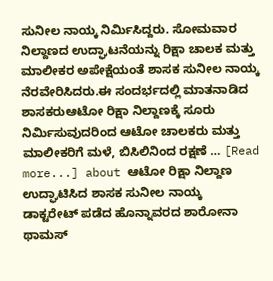ಸುನೀಲ ನಾಯ್ಕ ನಿರ್ಮಿಸಿದ್ದರು. ಸೋಮವಾರ ನಿಲ್ದಾಣದ ಉದ್ಘಾಟನೆಯನ್ನು ರಿಕ್ಷಾ ಚಾಲಕ ಮತ್ತು ಮಾಲೀಕರ ಅಪೇಕ್ಷೆಯಂತೆ ಶಾಸಕ ಸುನೀಲ ನಾಯ್ಕ ನೆರವೇರಿಸಿದರು.ಈ ಸಂದರ್ಭದಲ್ಲಿ ಮಾತನಾಡಿದ ಶಾಸಕರುಆಟೋ ರಿಕ್ಷಾ ನಿಲ್ದಾಣಕ್ಕೆ ಸೂರು ನಿರ್ಮಿಸುವುದರಿಂದ ಆಟೋ ಚಾಲಕರು ಮತ್ತು ಮಾಲೀಕರಿಗೆ ಮಳೆ, ಬಿಸಿಲಿನಿಂದ ರಕ್ಷಣೆ … [Read more...] about ಆಟೋ ರಿಕ್ಷಾ ನಿಲ್ದಾಣ ಉದ್ಘಾಟಿಸಿದ ಶಾಸಕ ಸುನೀಲ ನಾಯ್ಕ
ಡಾಕ್ಟರೇಟ್ ಪಡೆದ ಹೊನ್ನಾವರದ ಶಾರೋನಾ ಥಾಮಸ್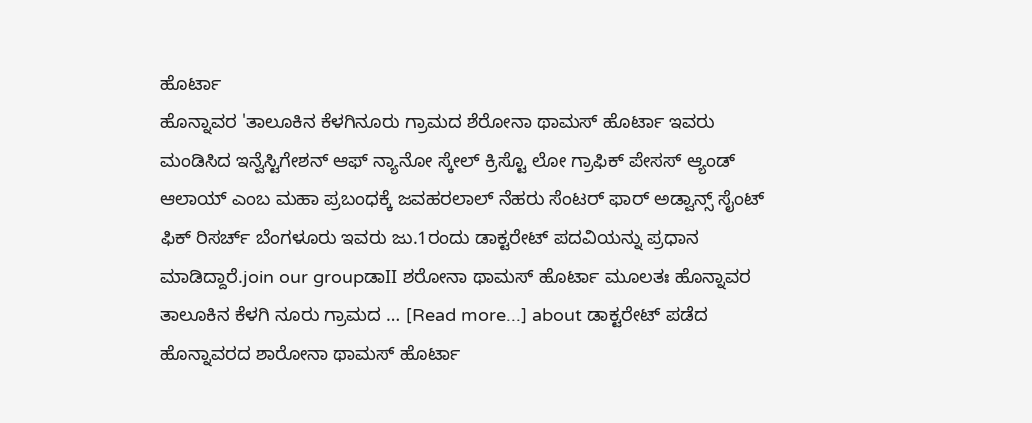ಹೊರ್ಟಾ
ಹೊನ್ನಾವರ 'ತಾಲೂಕಿನ ಕೆಳಗಿನೂರು ಗ್ರಾಮದ ಶೆರೋನಾ ಥಾಮಸ್ ಹೊರ್ಟಾ ಇವರು ಮಂಡಿಸಿದ ಇನ್ವೆಸ್ಟಿಗೇಶನ್ ಆಫ್ ನ್ಯಾನೋ ಸ್ಕೇಲ್ ಕ್ರಿಸ್ಟೊ ಲೋ ಗ್ರಾಫಿಕ್ ಪೇಸಸ್ ಆ್ಯಂಡ್ ಆಲಾಯ್ ಎಂಬ ಮಹಾ ಪ್ರಬಂಧಕ್ಕೆ ಜವಹರಲಾಲ್ ನೆಹರು ಸೆಂಟರ್ ಫಾರ್ ಅಡ್ವಾನ್ಸ್ ಸೈಂಟ್ ಫಿಕ್ ರಿಸರ್ಚ್ ಬೆಂಗಳೂರು ಇವರು ಜು.1ರಂದು ಡಾಕ್ಟರೇಟ್ ಪದವಿಯನ್ನು ಪ್ರಧಾನ ಮಾಡಿದ್ದಾರೆ.join our groupಡಾII ಶರೋನಾ ಥಾಮಸ್ ಹೊರ್ಟಾ ಮೂಲತಃ ಹೊನ್ನಾವರ ತಾಲೂಕಿನ ಕೆಳಗಿ ನೂರು ಗ್ರಾಮದ … [Read more...] about ಡಾಕ್ಟರೇಟ್ ಪಡೆದ ಹೊನ್ನಾವರದ ಶಾರೋನಾ ಥಾಮಸ್ ಹೊರ್ಟಾ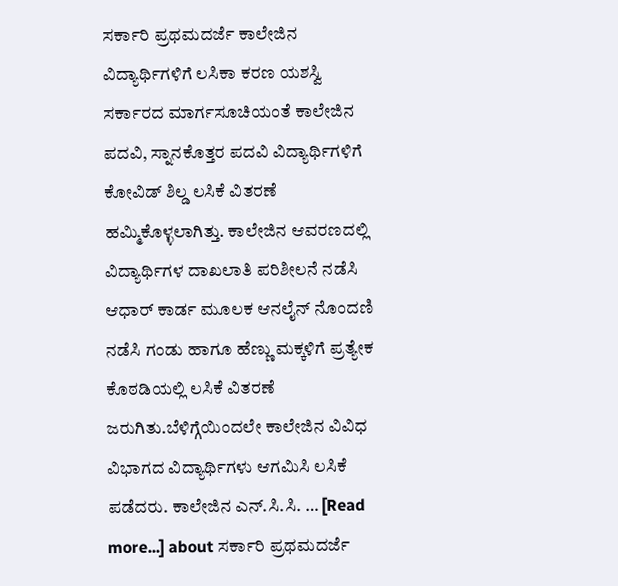ಸರ್ಕಾರಿ ಪ್ರಥಮದರ್ಜೆ ಕಾಲೇಜಿನ ವಿದ್ಯಾರ್ಥಿಗಳಿಗೆ ಲಸಿಕಾ ಕರಣ ಯಶಸ್ವಿ
ಸರ್ಕಾರದ ಮಾರ್ಗಸೂಚಿಯಂತೆ ಕಾಲೇಜಿನ ಪದವಿ, ಸ್ನಾನಕೊತ್ತರ ಪದವಿ ವಿದ್ಯಾರ್ಥಿಗಳಿಗೆ ಕೋವಿಡ್ ಶಿಲ್ಡ ಲಸಿಕೆ ವಿತರಣೆ ಹಮ್ಮಿಕೊಳ್ಳಲಾಗಿತ್ತು. ಕಾಲೇಜಿನ ಆವರಣದಲ್ಲಿ ವಿದ್ಯಾರ್ಥಿಗಳ ದಾಖಲಾತಿ ಪರಿಶೀಲನೆ ನಡೆಸಿ ಆಧಾರ್ ಕಾರ್ಡ ಮೂಲಕ ಆನಲೈನ್ ನೊಂದಣಿ ನಡೆಸಿ ಗಂಡು ಹಾಗೂ ಹೆಣ್ಣು ಮಕ್ಕಳಿಗೆ ಪ್ರತ್ಯೇಕ ಕೊಠಡಿಯಲ್ಲಿ ಲಸಿಕೆ ವಿತರಣೆ ಜರುಗಿತು.ಬೆಳಿಗ್ಗೆಯಿಂದಲೇ ಕಾಲೇಜಿನ ವಿವಿಧ ವಿಭಾಗದ ವಿದ್ಯಾರ್ಥಿಗಳು ಆಗಮಿಸಿ ಲಸಿಕೆ ಪಡೆದರು. ಕಾಲೇಜಿನ ಎನ್.ಸಿ.ಸಿ. … [Read more...] about ಸರ್ಕಾರಿ ಪ್ರಥಮದರ್ಜೆ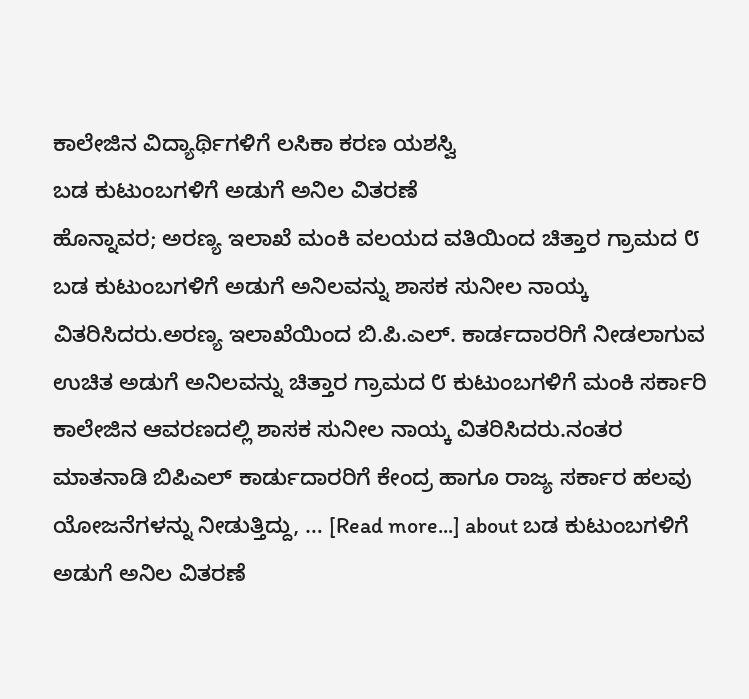ಕಾಲೇಜಿನ ವಿದ್ಯಾರ್ಥಿಗಳಿಗೆ ಲಸಿಕಾ ಕರಣ ಯಶಸ್ವಿ
ಬಡ ಕುಟುಂಬಗಳಿಗೆ ಅಡುಗೆ ಅನಿಲ ವಿತರಣೆ
ಹೊನ್ನಾವರ; ಅರಣ್ಯ ಇಲಾಖೆ ಮಂಕಿ ವಲಯದ ವತಿಯಿಂದ ಚಿತ್ತಾರ ಗ್ರಾಮದ ೮ ಬಡ ಕುಟುಂಬಗಳಿಗೆ ಅಡುಗೆ ಅನಿಲವನ್ನು ಶಾಸಕ ಸುನೀಲ ನಾಯ್ಕ ವಿತರಿಸಿದರು.ಅರಣ್ಯ ಇಲಾಖೆಯಿಂದ ಬಿ.ಪಿ.ಎಲ್. ಕಾರ್ಡದಾರರಿಗೆ ನೀಡಲಾಗುವ ಉಚಿತ ಅಡುಗೆ ಅನಿಲವನ್ನು ಚಿತ್ತಾರ ಗ್ರಾಮದ ೮ ಕುಟುಂಬಗಳಿಗೆ ಮಂಕಿ ಸರ್ಕಾರಿ ಕಾಲೇಜಿನ ಆವರಣದಲ್ಲಿ ಶಾಸಕ ಸುನೀಲ ನಾಯ್ಕ ವಿತರಿಸಿದರು.ನಂತರ ಮಾತನಾಡಿ ಬಿಪಿಎಲ್ ಕಾರ್ಡುದಾರರಿಗೆ ಕೇಂದ್ರ ಹಾಗೂ ರಾಜ್ಯ ಸರ್ಕಾರ ಹಲವು ಯೋಜನೆಗಳನ್ನು ನೀಡುತ್ತಿದ್ದು, … [Read more...] about ಬಡ ಕುಟುಂಬಗಳಿಗೆ ಅಡುಗೆ ಅನಿಲ ವಿತರಣೆ